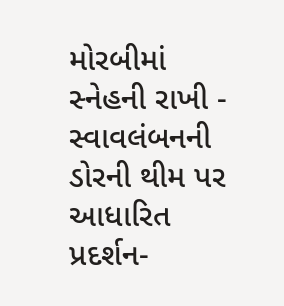મોરબીમાં સ્નેહની રાખી - સ્વાવલંબનની ડોરની થીમ પર આધારિત પ્રદર્શન-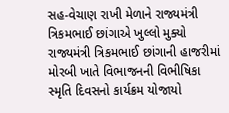સહ-વેચાણ રાખી મેળાને રાજ્યમંત્રી ત્રિકમભાઈ છાંગાએ ખુલ્લો મુક્યો રાજ્યમંત્રી ત્રિકમભાઈ છાંગાની હાજરીમાં મોરબી ખાતે વિભાજનની વિભીષિકા સ્મૃતિ દિવસનો કાર્યક્રમ યોજાયો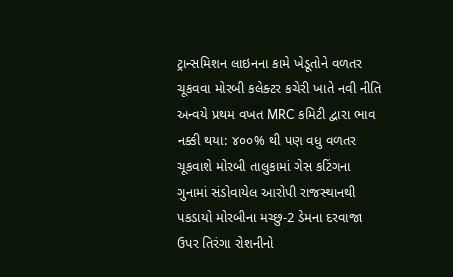ટ્રાન્સમિશન લાઇનના કામે ખેડૂતોને વળતર ચૂકવવા મોરબી કલેક્ટર કચેરી ખાતે નવી નીતિ અન્વયે પ્રથમ વખત MRC કમિટી દ્વારા ભાવ નક્કી થયા: ૪૦૦% થી પણ વધુ વળતર ચૂકવાશે મોરબી તાલુકામાં ગેસ કટિંગના ગુનામાં સંડોવાયેલ આરોપી રાજસ્થાનથી પકડાયો મોરબીના મચ્છુ-2 ડેમના દરવાજા ઉપર તિરંગા રોશનીનો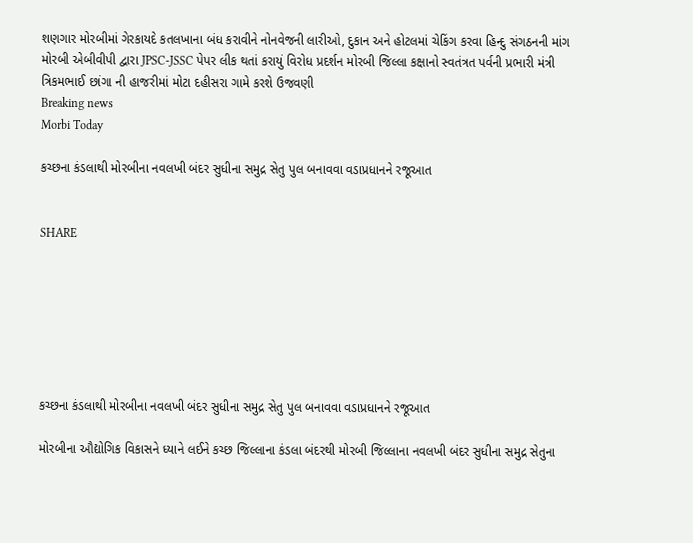શણગાર મોરબીમાં ગેરકાયદે કતલખાના બંધ કરાવીને નોનવેજની લારીઓ, દુકાન અને હોટલમાં ચેકિંગ કરવા હિન્દુ સંગઠનની માંગ મોરબી એબીવીપી દ્વારા JPSC-JSSC પેપર લીક થતાં કરાયું વિરોધ પ્રદર્શન મોરબી જિલ્લા કક્ષાનો સ્વતંત્રત પર્વની પ્રભારી મંત્રી ત્રિકમભાઈ છાંગા ની હાજરીમાં મોટા દહીસરા ગામે કરશે ઉજવણી
Breaking news
Morbi Today

કચ્છના કંડલાથી મોરબીના નવલખી બંદર સુધીના સમુદ્ર સેતુ પુલ બનાવવા વડાપ્રધાનને રજૂઆત


SHARE







કચ્છના કંડલાથી મોરબીના નવલખી બંદર સુધીના સમુદ્ર સેતુ પુલ બનાવવા વડાપ્રધાનને રજૂઆત

મોરબીના ઔદ્યોગિક વિકાસને ધ્યાને લઈને કચ્છ જિલ્લાના કંડલા બંદરથી મોરબી જિલ્લાના નવલખી બંદર સુધીના સમુદ્ર સેતુના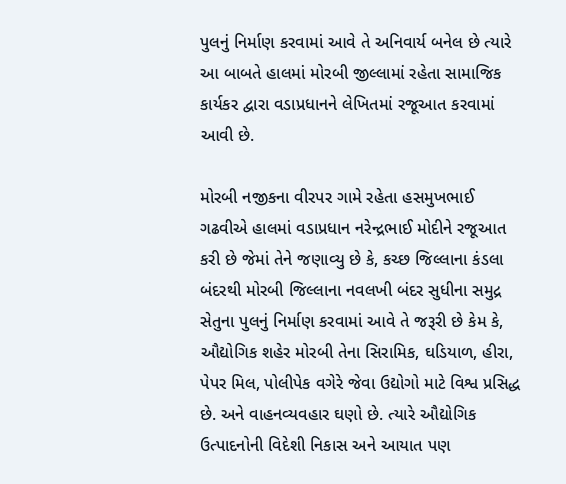પુલનું નિર્માણ કરવામાં આવે તે અનિવાર્ય બનેલ છે ત્યારે આ બાબતે હાલમાં મોરબી જીલ્લામાં રહેતા સામાજિક કાર્યકર દ્વારા વડાપ્રધાનને લેખિતમાં રજૂઆત કરવામાં આવી છે.

મોરબી નજીકના વીરપર ગામે રહેતા હસમુખભાઈ ગઢવીએ હાલમાં વડાપ્રધાન નરેન્દ્રભાઈ મોદીને રજૂઆત કરી છે જેમાં તેને જણાવ્યુ છે કે, કચ્છ જિલ્લાના કંડલા બંદરથી મોરબી જિલ્લાના નવલખી બંદર સુધીના સમુદ્ર સેતુના પુલનું નિર્માણ કરવામાં આવે તે જરૂરી છે કેમ કે, ઔદ્યોગિક શહેર મોરબી તેના સિરામિક, ઘડિયાળ, હીરા, પેપર મિલ, પોલીપેક વગેરે જેવા ઉદ્યોગો માટે વિશ્વ પ્રસિદ્ધ છે. અને વાહનવ્યવહાર ઘણો છે. ત્યારે ઔદ્યોગિક ઉત્પાદનોની વિદેશી નિકાસ અને આયાત પણ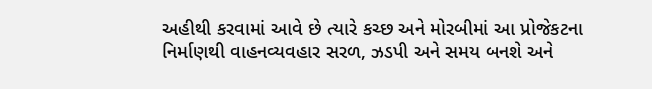અહીથી કરવામાં આવે છે ત્યારે કચ્છ અને મોરબીમાં આ પ્રોજેકટના નિર્માણથી વાહનવ્યવહાર સરળ, ઝડપી અને સમય બનશે અને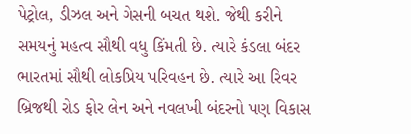પેટ્રોલ, ડીઝલ અને ગેસની બચત થશે. જેથી કરીને સમયનું મહત્વ સૌથી વધુ કિંમતી છે. ત્યારે કંડલા બંદર ભારતમાં સૌથી લોકપ્રિય પરિવહન છે. ત્યારે આ રિવર બ્રિજથી રોડ ફોર લેન અને નવલખી બંદરનો પણ વિકાસ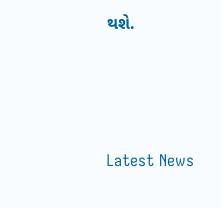થશે.






Latest News